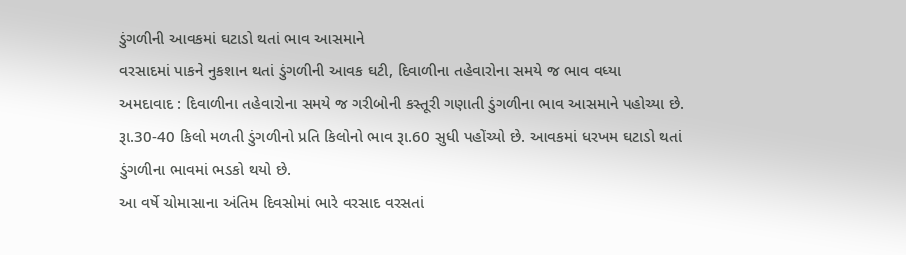ડુંગળીની આવકમાં ઘટાડો થતાં ભાવ આસમાને
વરસાદમાં પાકને નુકશાન થતાં ડુંગળીની આવક ઘટી, દિવાળીના તહેવારોના સમયે જ ભાવ વધ્યા
અમદાવાદ : દિવાળીના તહેવારોના સમયે જ ગરીબોની કસ્તૂરી ગણાતી ડુંગળીના ભાવ આસમાને પહોચ્યા છે. રૂા.30-40 કિલો મળતી ડુંગળીનો પ્રતિ કિલોનો ભાવ રૂા.60 સુધી પહોંચ્યો છે. આવકમાં ધરખમ ઘટાડો થતાં ડુંગળીના ભાવમાં ભડકો થયો છે.
આ વર્ષે ચોમાસાના અંતિમ દિવસોમાં ભારે વરસાદ વરસતાં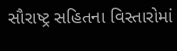સૌરાષ્ટ્ર સહિતના વિસ્તારોમાં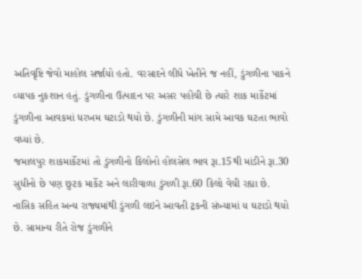અતિવૃષ્ટિ જેવો માહોલ સર્જાયો હતો. વરસાદને લીધે ખેતીને જ નહીં, ડુંગળીના પાકને વ્યાપક નુકશાન હતું. ડુંગળીના ઉત્પાદન પર અસર પહોંચી છે ત્યારે શાક માર્કેટમાં ડુંગળીના આવકમાં ધરખમ ઘટાડો થયો છે. ડુંગળીની માંગ સામે આવક ઘટતા ભાવો વધ્યાં છે.
જમાલપુર શાકમાર્કેટમાં તો ડુંગળીનો કિલોનો હોલસેલ ભાવ રૂા.15થી માંડીને રૂા.30 સુધીનો છે પણ છુટક માર્કેટ અને લારીવાળા ડુંગળી રૂા.60 કિલો વેચી રહ્યા છે. નાસિક સહિત અન્ય રાજ્યમાંથી ડુંગળી લઇને આવતી ટ્રકની સંખ્યામાં ય ઘટાડો થયો છે. સામાન્ય રીતે રોજ ડુંગળીને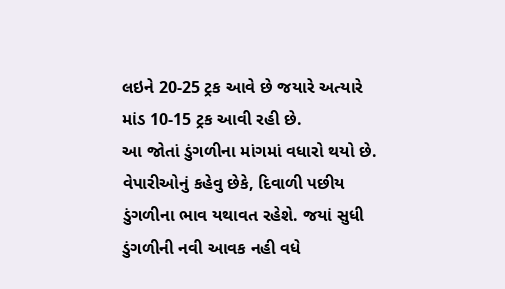લઇને 20-25 ટ્રક આવે છે જયારે અત્યારે માંડ 10-15 ટ્રક આવી રહી છે.
આ જોતાં ડુંગળીના માંગમાં વધારો થયો છે. વેપારીઓનું કહેવુ છેકે, દિવાળી પછીય ડુંગળીના ભાવ યથાવત રહેશે. જયાં સુધી ડુંગળીની નવી આવક નહી વધે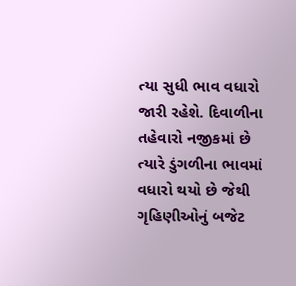ત્યા સુધી ભાવ વધારો જારી રહેશે. દિવાળીના તહેવારો નજીકમાં છે ત્યારે ડુંગળીના ભાવમાં વધારો થયો છે જેથી ગૃહિણીઓનું બજેટ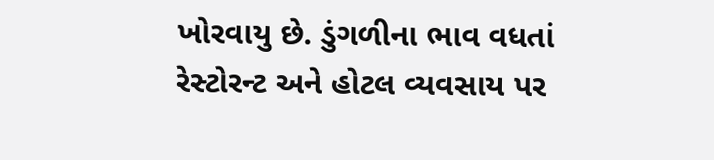ખોરવાયુ છે. ડુંગળીના ભાવ વધતાં રેસ્ટોરન્ટ અને હોટલ વ્યવસાય પર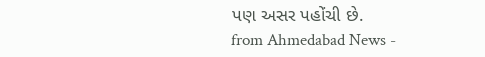પણ અસર પહોંચી છે.
from Ahmedabad News -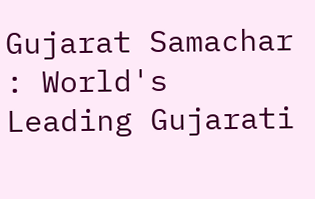Gujarat Samachar : World's Leading Gujarati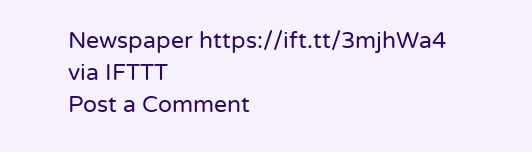Newspaper https://ift.tt/3mjhWa4
via IFTTT
Post a Comment